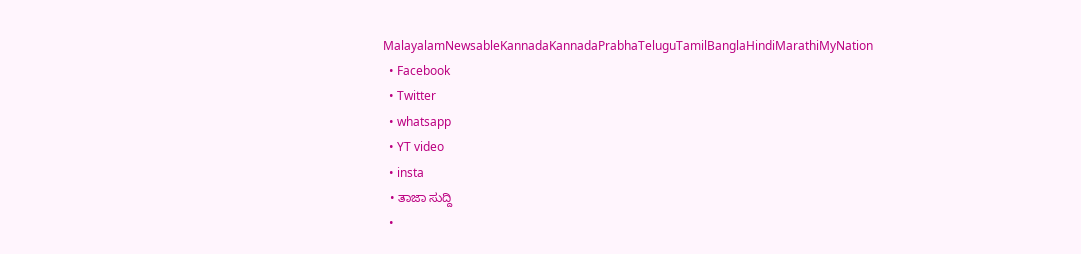MalayalamNewsableKannadaKannadaPrabhaTeluguTamilBanglaHindiMarathiMyNation
  • Facebook
  • Twitter
  • whatsapp
  • YT video
  • insta
  • ತಾಜಾ ಸುದ್ದಿ
  •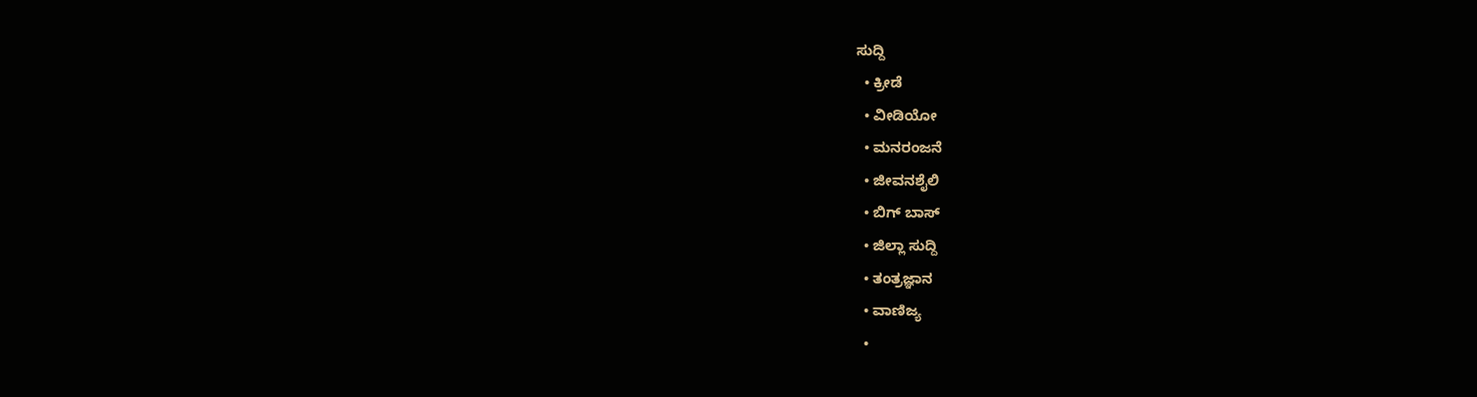ಸುದ್ದಿ
  • ಕ್ರೀಡೆ
  • ವೀಡಿಯೋ
  • ಮನರಂಜನೆ
  • ಜೀವನಶೈಲಿ
  • ಬಿಗ್ ಬಾಸ್
  • ಜಿಲ್ಲಾ ಸುದ್ದಿ
  • ತಂತ್ರಜ್ಞಾನ
  • ವಾಣಿಜ್ಯ
  •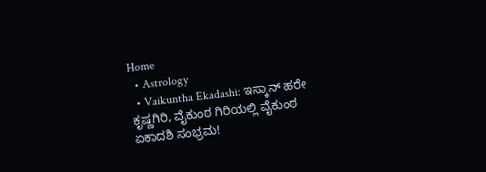Home
  • Astrology
  • Vaikuntha Ekadashi: ಇಸ್ಕಾನ್ ಹರೇ ಕೃಷ್ಣಗಿರಿ, ವೈಕುಂಠ ಗಿರಿಯಲ್ಲಿ ವೈಕುಂಠ ಏಕಾದಶಿ ಸಂಭ್ರಮ!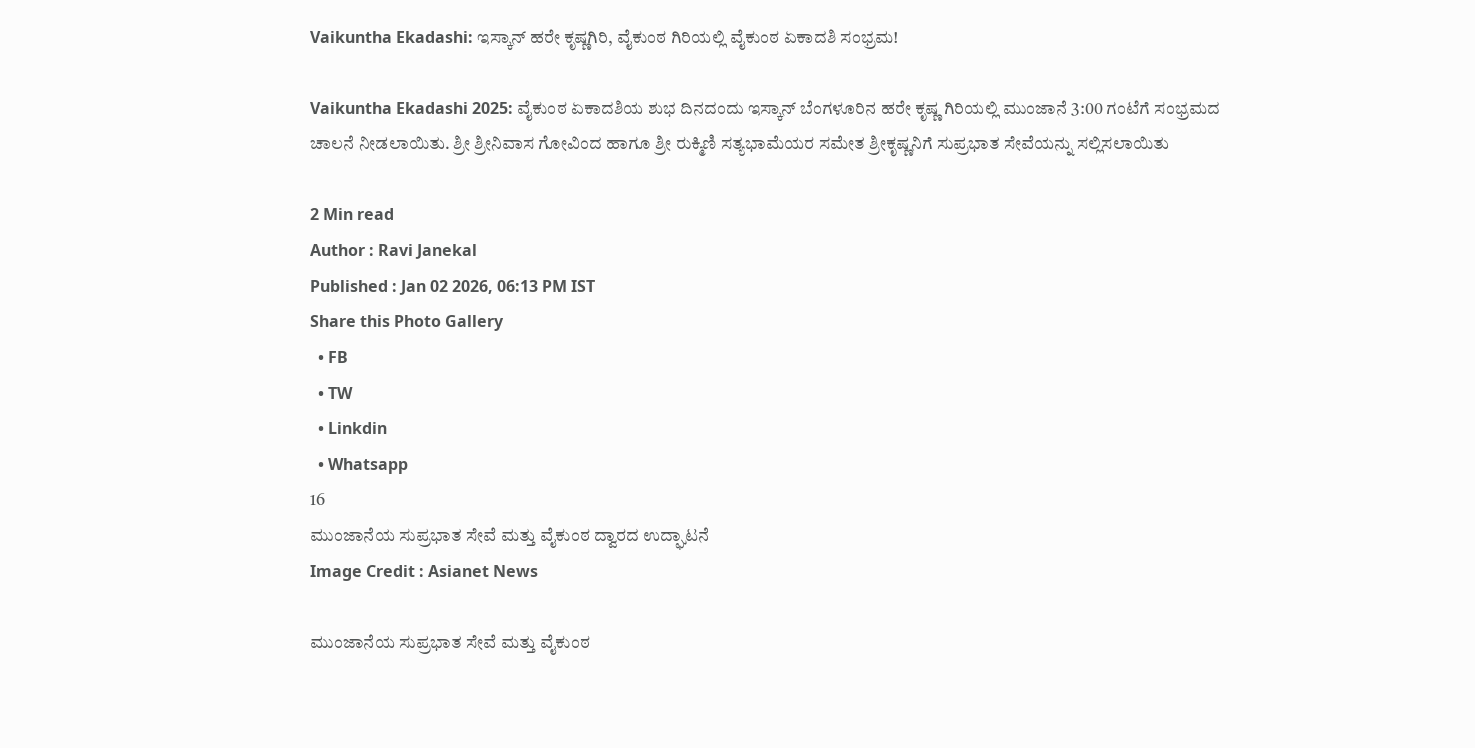Vaikuntha Ekadashi: ಇಸ್ಕಾನ್ ಹರೇ ಕೃಷ್ಣಗಿರಿ, ವೈಕುಂಠ ಗಿರಿಯಲ್ಲಿ ವೈಕುಂಠ ಏಕಾದಶಿ ಸಂಭ್ರಮ!

Vaikuntha Ekadashi 2025: ವೈಕುಂಠ ಏಕಾದಶಿಯ ಶುಭ ದಿನದಂದು ಇಸ್ಕಾನ್ ಬೆಂಗಳೂರಿನ ಹರೇ ಕೃಷ್ಣ ಗಿರಿಯಲ್ಲಿ ಮುಂಜಾನೆ 3:00 ಗಂಟೆಗೆ ಸಂಭ್ರಮದ ಚಾಲನೆ ನೀಡಲಾಯಿತು. ಶ್ರೀ ಶ್ರೀನಿವಾಸ ಗೋವಿಂದ ಹಾಗೂ ಶ್ರೀ ರುಕ್ಮಿಣಿ ಸತ್ಯಭಾಮೆಯರ ಸಮೇತ ಶ್ರೀಕೃಷ್ಣನಿಗೆ ಸುಪ್ರಭಾತ ಸೇವೆಯನ್ನು ಸಲ್ಲಿಸಲಾಯಿತು

2 Min read
Author : Ravi Janekal
Published : Jan 02 2026, 06:13 PM IST
Share this Photo Gallery
  • FB
  • TW
  • Linkdin
  • Whatsapp
16
ಮುಂಜಾನೆಯ ಸುಪ್ರಭಾತ ಸೇವೆ ಮತ್ತು ವೈಕುಂಠ ದ್ವಾರದ ಉದ್ಘಾಟನೆ
Image Credit : Asianet News

ಮುಂಜಾನೆಯ ಸುಪ್ರಭಾತ ಸೇವೆ ಮತ್ತು ವೈಕುಂಠ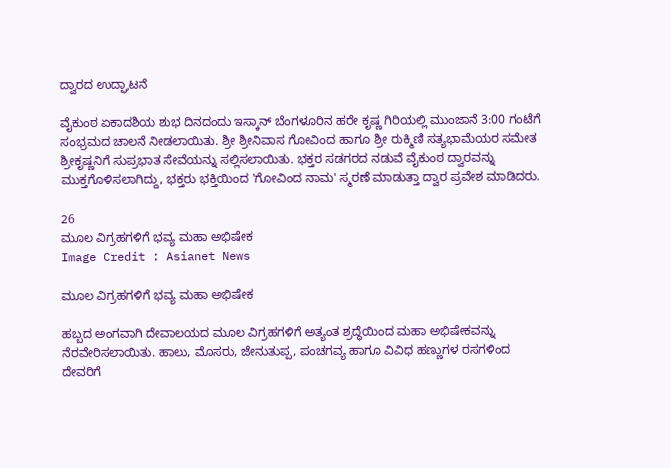ದ್ವಾರದ ಉದ್ಘಾಟನೆ

ವೈಕುಂಠ ಏಕಾದಶಿಯ ಶುಭ ದಿನದಂದು ಇಸ್ಕಾನ್ ಬೆಂಗಳೂರಿನ ಹರೇ ಕೃಷ್ಣ ಗಿರಿಯಲ್ಲಿ ಮುಂಜಾನೆ 3:00 ಗಂಟೆಗೆ ಸಂಭ್ರಮದ ಚಾಲನೆ ನೀಡಲಾಯಿತು. ಶ್ರೀ ಶ್ರೀನಿವಾಸ ಗೋವಿಂದ ಹಾಗೂ ಶ್ರೀ ರುಕ್ಮಿಣಿ ಸತ್ಯಭಾಮೆಯರ ಸಮೇತ ಶ್ರೀಕೃಷ್ಣನಿಗೆ ಸುಪ್ರಭಾತ ಸೇವೆಯನ್ನು ಸಲ್ಲಿಸಲಾಯಿತು. ಭಕ್ತರ ಸಡಗರದ ನಡುವೆ ವೈಕುಂಠ ದ್ವಾರವನ್ನು ಮುಕ್ತಗೊಳಿಸಲಾಗಿದ್ದು, ಭಕ್ತರು ಭಕ್ತಿಯಿಂದ 'ಗೋವಿಂದ ನಾಮ' ಸ್ಮರಣೆ ಮಾಡುತ್ತಾ ದ್ವಾರ ಪ್ರವೇಶ ಮಾಡಿದರು.

26
ಮೂಲ ವಿಗ್ರಹಗಳಿಗೆ ಭವ್ಯ ಮಹಾ ಅಭಿಷೇಕ
Image Credit : Asianet News

ಮೂಲ ವಿಗ್ರಹಗಳಿಗೆ ಭವ್ಯ ಮಹಾ ಅಭಿಷೇಕ

ಹಬ್ಬದ ಅಂಗವಾಗಿ ದೇವಾಲಯದ ಮೂಲ ವಿಗ್ರಹಗಳಿಗೆ ಅತ್ಯಂತ ಶ್ರದ್ಧೆಯಿಂದ ಮಹಾ ಅಭಿಷೇಕವನ್ನು ನೆರವೇರಿಸಲಾಯಿತು. ಹಾಲು, ಮೊಸರು, ಜೇನುತುಪ್ಪ, ಪಂಚಗವ್ಯ ಹಾಗೂ ವಿವಿಧ ಹಣ್ಣುಗಳ ರಸಗಳಿಂದ ದೇವರಿಗೆ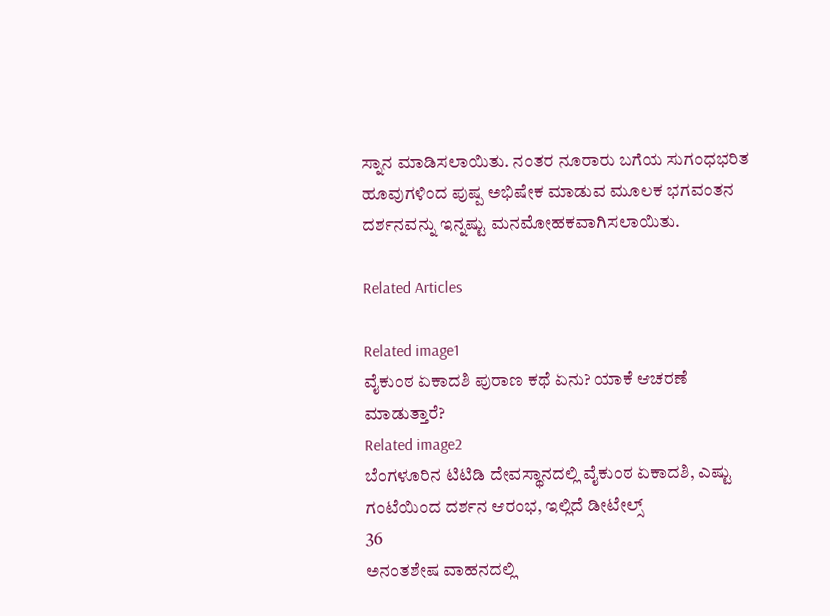ಸ್ನಾನ ಮಾಡಿಸಲಾಯಿತು. ನಂತರ ನೂರಾರು ಬಗೆಯ ಸುಗಂಧಭರಿತ ಹೂವುಗಳಿಂದ ಪುಷ್ಪ ಅಭಿಷೇಕ ಮಾಡುವ ಮೂಲಕ ಭಗವಂತನ ದರ್ಶನವನ್ನು ಇನ್ನಷ್ಟು ಮನಮೋಹಕವಾಗಿಸಲಾಯಿತು.

Related Articles

Related image1
ವೈಕುಂಠ ಏಕಾದಶಿ ಪುರಾಣ ಕಥೆ ಏನು? ಯಾಕೆ ಆಚರಣೆ ಮಾಡುತ್ತಾರೆ?
Related image2
ಬೆಂಗಳೂರಿನ ಟಿಟಿಡಿ ದೇವಸ್ಥಾನದಲ್ಲಿ ವೈಕುಂಠ ಏಕಾದಶಿ, ಎಷ್ಟು ಗಂಟೆಯಿಂದ ದರ್ಶನ ಆರಂಭ, ಇಲ್ಲಿದೆ ಡೀಟೇಲ್ಸ್‌
36
ಅನಂತಶೇಷ ವಾಹನದಲ್ಲಿ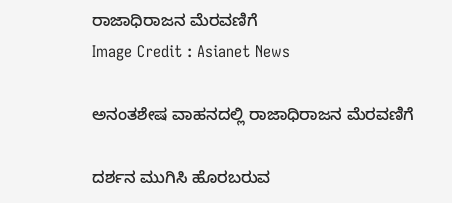ರಾಜಾಧಿರಾಜನ ಮೆರವಣಿಗೆ
Image Credit : Asianet News

ಅನಂತಶೇಷ ವಾಹನದಲ್ಲಿ ರಾಜಾಧಿರಾಜನ ಮೆರವಣಿಗೆ

ದರ್ಶನ ಮುಗಿಸಿ ಹೊರಬರುವ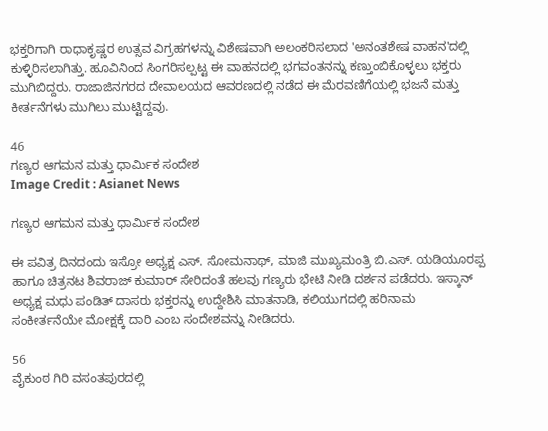ಭಕ್ತರಿಗಾಗಿ ರಾಧಾಕೃಷ್ಣರ ಉತ್ಸವ ವಿಗ್ರಹಗಳನ್ನು ವಿಶೇಷವಾಗಿ ಅಲಂಕರಿಸಲಾದ 'ಅನಂತಶೇಷ ವಾಹನ'ದಲ್ಲಿ ಕುಳ್ಳಿರಿಸಲಾಗಿತ್ತು. ಹೂವಿನಿಂದ ಸಿಂಗರಿಸಲ್ಪಟ್ಟ ಈ ವಾಹನದಲ್ಲಿ ಭಗವಂತನನ್ನು ಕಣ್ತುಂಬಿಕೊಳ್ಳಲು ಭಕ್ತರು ಮುಗಿಬಿದ್ದರು. ರಾಜಾಜಿನಗರದ ದೇವಾಲಯದ ಆವರಣದಲ್ಲಿ ನಡೆದ ಈ ಮೆರವಣಿಗೆಯಲ್ಲಿ ಭಜನೆ ಮತ್ತು ಕೀರ್ತನೆಗಳು ಮುಗಿಲು ಮುಟ್ಟಿದ್ದವು.

46
ಗಣ್ಯರ ಆಗಮನ ಮತ್ತು ಧಾರ್ಮಿಕ ಸಂದೇಶ
Image Credit : Asianet News

ಗಣ್ಯರ ಆಗಮನ ಮತ್ತು ಧಾರ್ಮಿಕ ಸಂದೇಶ

ಈ ಪವಿತ್ರ ದಿನದಂದು ಇಸ್ರೋ ಅಧ್ಯಕ್ಷ ಎಸ್. ಸೋಮನಾಥ್, ಮಾಜಿ ಮುಖ್ಯಮಂತ್ರಿ ಬಿ.ಎಸ್. ಯಡಿಯೂರಪ್ಪ ಹಾಗೂ ಚಿತ್ರನಟ ಶಿವರಾಜ್ ಕುಮಾರ್ ಸೇರಿದಂತೆ ಹಲವು ಗಣ್ಯರು ಭೇಟಿ ನೀಡಿ ದರ್ಶನ ಪಡೆದರು. ಇಸ್ಕಾನ್ ಅಧ್ಯಕ್ಷ ಮಧು ಪಂಡಿತ್ ದಾಸರು ಭಕ್ತರನ್ನು ಉದ್ದೇಶಿಸಿ ಮಾತನಾಡಿ, ಕಲಿಯುಗದಲ್ಲಿ ಹರಿನಾಮ ಸಂಕೀರ್ತನೆಯೇ ಮೋಕ್ಷಕ್ಕೆ ದಾರಿ ಎಂಬ ಸಂದೇಶವನ್ನು ನೀಡಿದರು.

56
ವೈಕುಂಠ ಗಿರಿ ವಸಂತಪುರದಲ್ಲಿ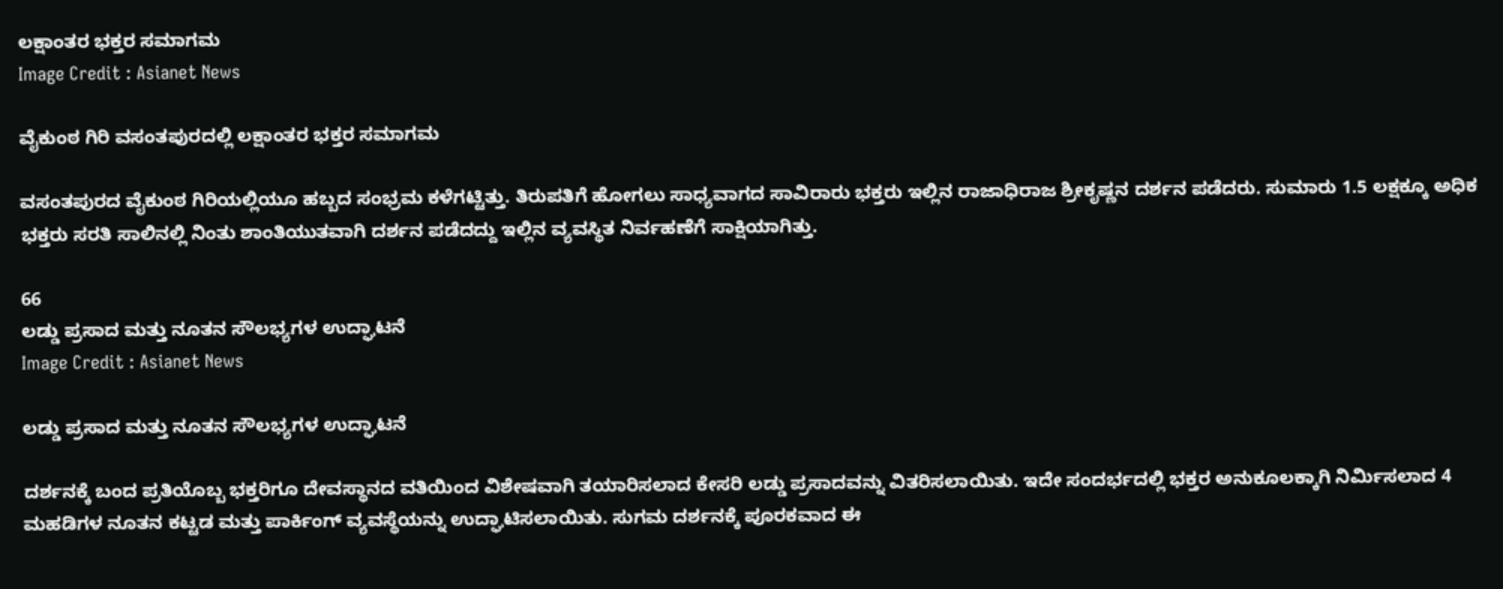ಲಕ್ಷಾಂತರ ಭಕ್ತರ ಸಮಾಗಮ
Image Credit : Asianet News

ವೈಕುಂಠ ಗಿರಿ ವಸಂತಪುರದಲ್ಲಿ ಲಕ್ಷಾಂತರ ಭಕ್ತರ ಸಮಾಗಮ

ವಸಂತಪುರದ ವೈಕುಂಠ ಗಿರಿಯಲ್ಲಿಯೂ ಹಬ್ಬದ ಸಂಭ್ರಮ ಕಳೆಗಟ್ಟಿತ್ತು. ತಿರುಪತಿಗೆ ಹೋಗಲು ಸಾಧ್ಯವಾಗದ ಸಾವಿರಾರು ಭಕ್ತರು ಇಲ್ಲಿನ ರಾಜಾಧಿರಾಜ ಶ್ರೀಕೃಷ್ಣನ ದರ್ಶನ ಪಡೆದರು. ಸುಮಾರು 1.5 ಲಕ್ಷಕ್ಕೂ ಅಧಿಕ ಭಕ್ತರು ಸರತಿ ಸಾಲಿನಲ್ಲಿ ನಿಂತು ಶಾಂತಿಯುತವಾಗಿ ದರ್ಶನ ಪಡೆದದ್ದು ಇಲ್ಲಿನ ವ್ಯವಸ್ಥಿತ ನಿರ್ವಹಣೆಗೆ ಸಾಕ್ಷಿಯಾಗಿತ್ತು.

66
ಲಡ್ಡು ಪ್ರಸಾದ ಮತ್ತು ನೂತನ ಸೌಲಭ್ಯಗಳ ಉದ್ಘಾಟನೆ
Image Credit : Asianet News

ಲಡ್ಡು ಪ್ರಸಾದ ಮತ್ತು ನೂತನ ಸೌಲಭ್ಯಗಳ ಉದ್ಘಾಟನೆ

ದರ್ಶನಕ್ಕೆ ಬಂದ ಪ್ರತಿಯೊಬ್ಬ ಭಕ್ತರಿಗೂ ದೇವಸ್ಥಾನದ ವತಿಯಿಂದ ವಿಶೇಷವಾಗಿ ತಯಾರಿಸಲಾದ ಕೇಸರಿ ಲಡ್ಡು ಪ್ರಸಾದವನ್ನು ವಿತರಿಸಲಾಯಿತು. ಇದೇ ಸಂದರ್ಭದಲ್ಲಿ ಭಕ್ತರ ಅನುಕೂಲಕ್ಕಾಗಿ ನಿರ್ಮಿಸಲಾದ 4 ಮಹಡಿಗಳ ನೂತನ ಕಟ್ಟಡ ಮತ್ತು ಪಾರ್ಕಿಂಗ್ ವ್ಯವಸ್ಥೆಯನ್ನು ಉದ್ಘಾಟಿಸಲಾಯಿತು. ಸುಗಮ ದರ್ಶನಕ್ಕೆ ಪೂರಕವಾದ ಈ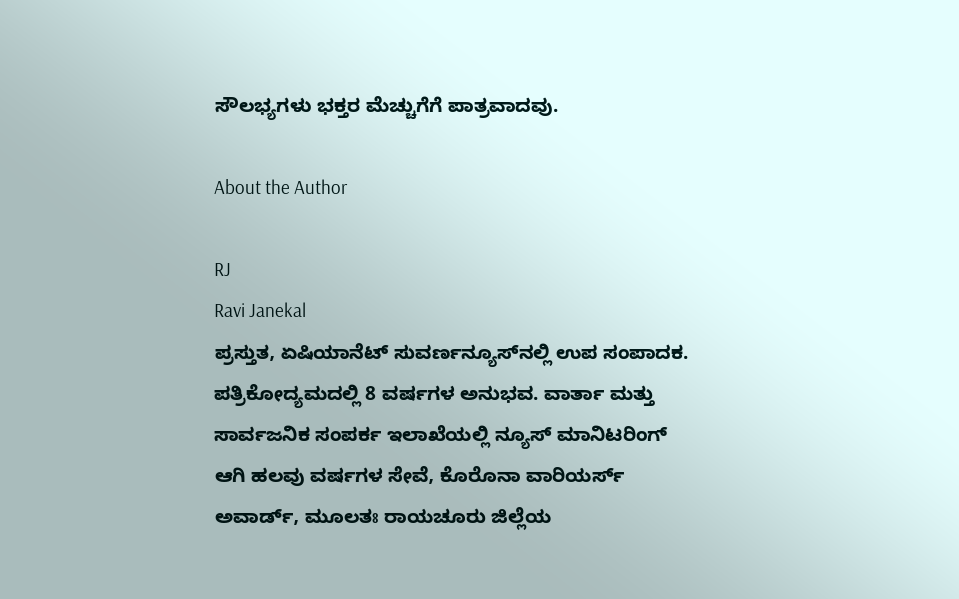ಸೌಲಭ್ಯಗಳು ಭಕ್ತರ ಮೆಚ್ಚುಗೆಗೆ ಪಾತ್ರವಾದವು.

About the Author

RJ
Ravi Janekal
ಪ್ರಸ್ತುತ, ಏಷಿಯಾನೆಟ್ ಸುವರ್ಣನ್ಯೂಸ್‌ನಲ್ಲಿ ಉಪ ಸಂಪಾದಕ. ಪತ್ರಿಕೋದ್ಯಮದಲ್ಲಿ 8 ವರ್ಷಗಳ ಅನುಭವ. ವಾರ್ತಾ ಮತ್ತು ಸಾರ್ವಜನಿಕ ಸಂಪರ್ಕ ಇಲಾಖೆಯಲ್ಲಿ ನ್ಯೂಸ್ ಮಾನಿಟರಿಂಗ್ ಆಗಿ ಹಲವು ವರ್ಷಗಳ ಸೇವೆ, ಕೊರೊನಾ ವಾರಿಯರ್ಸ್ ಅವಾರ್ಡ್, ಮೂಲತಃ ರಾಯಚೂರು ಜಿಲ್ಲೆಯ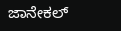ಜಾನೇಕಲ್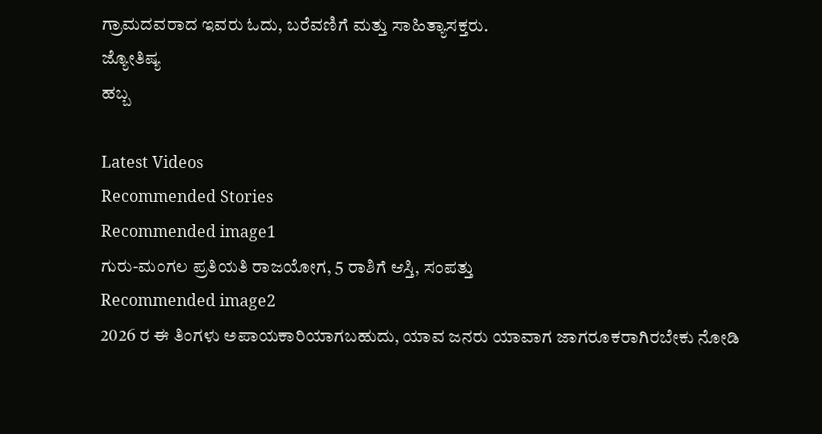ಗ್ರಾಮದವರಾದ ಇವರು ಓದು, ಬರೆವಣಿಗೆ ಮತ್ತು ಸಾಹಿತ್ಯಾಸಕ್ತರು.
ಜ್ಯೋತಿಷ್ಯ
ಹಬ್ಬ

Latest Videos
Recommended Stories
Recommended image1
ಗುರು-ಮಂಗಲ ಪ್ರತಿಯತಿ ರಾಜಯೋಗ, 5 ರಾಶಿಗೆ ಆಸ್ತಿ, ಸಂಪತ್ತು
Recommended image2
2026 ರ ಈ ತಿಂಗಳು ಅಪಾಯಕಾರಿಯಾಗಬಹುದು, ಯಾವ ಜನರು ಯಾವಾಗ ಜಾಗರೂಕರಾಗಿರಬೇಕು ನೋಡಿ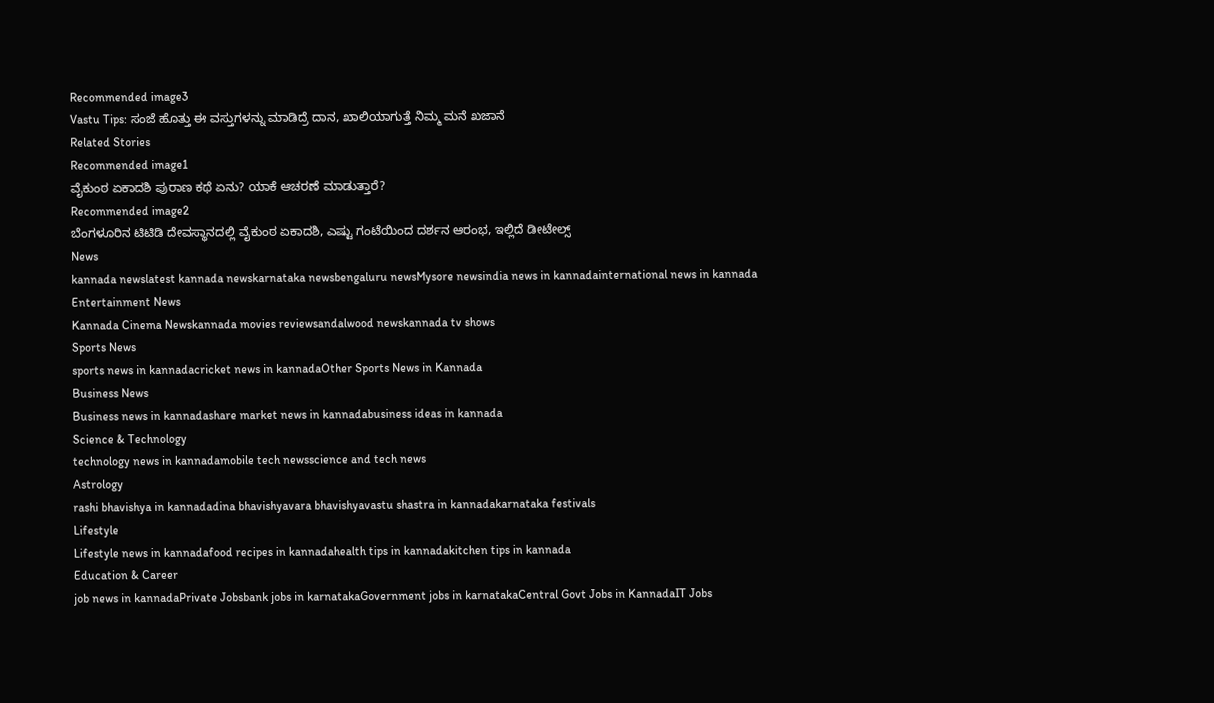Recommended image3
Vastu Tips: ಸಂಜೆ ಹೊತ್ತು ಈ ವಸ್ತುಗಳನ್ನು ಮಾಡಿದ್ರೆ ದಾನ, ಖಾಲಿಯಾಗುತ್ತೆ ನಿಮ್ಮ ಮನೆ ಖಜಾನೆ
Related Stories
Recommended image1
ವೈಕುಂಠ ಏಕಾದಶಿ ಪುರಾಣ ಕಥೆ ಏನು? ಯಾಕೆ ಆಚರಣೆ ಮಾಡುತ್ತಾರೆ?
Recommended image2
ಬೆಂಗಳೂರಿನ ಟಿಟಿಡಿ ದೇವಸ್ಥಾನದಲ್ಲಿ ವೈಕುಂಠ ಏಕಾದಶಿ, ಎಷ್ಟು ಗಂಟೆಯಿಂದ ದರ್ಶನ ಆರಂಭ, ಇಲ್ಲಿದೆ ಡೀಟೇಲ್ಸ್‌
News
kannada newslatest kannada newskarnataka newsbengaluru newsMysore newsindia news in kannadainternational news in kannada
Entertainment News
Kannada Cinema Newskannada movies reviewsandalwood newskannada tv shows
Sports News
sports news in kannadacricket news in kannadaOther Sports News in Kannada
Business News
Business news in kannadashare market news in kannadabusiness ideas in kannada
Science & Technology
technology news in kannadamobile tech newsscience and tech news
Astrology
rashi bhavishya in kannadadina bhavishyavara bhavishyavastu shastra in kannadakarnataka festivals
Lifestyle
Lifestyle news in kannadafood recipes in kannadahealth tips in kannadakitchen tips in kannada
Education & Career
job news in kannadaPrivate Jobsbank jobs in karnatakaGovernment jobs in karnatakaCentral Govt Jobs in KannadaIT Jobs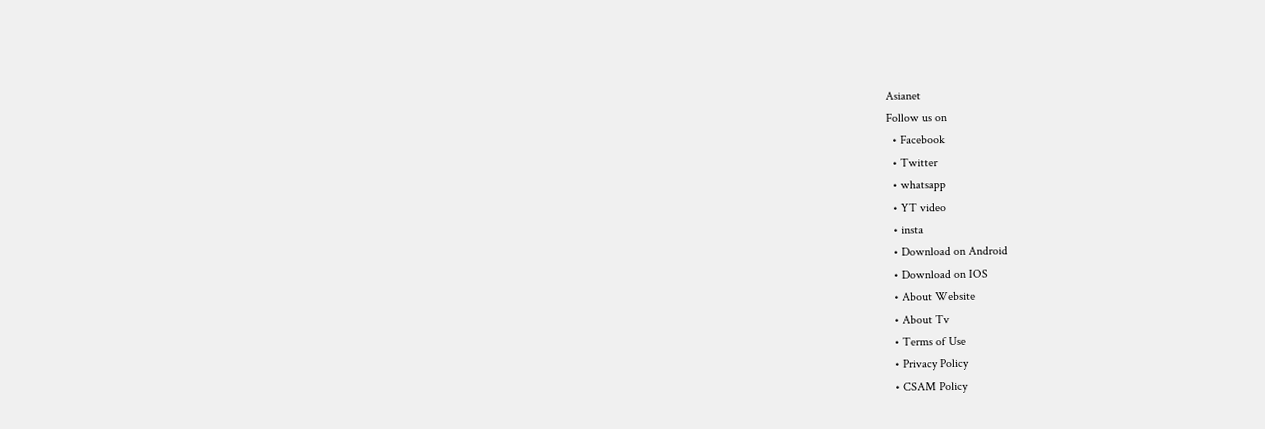Asianet
Follow us on
  • Facebook
  • Twitter
  • whatsapp
  • YT video
  • insta
  • Download on Android
  • Download on IOS
  • About Website
  • About Tv
  • Terms of Use
  • Privacy Policy
  • CSAM Policy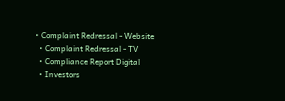• Complaint Redressal - Website
  • Complaint Redressal - TV
  • Compliance Report Digital
  • Investors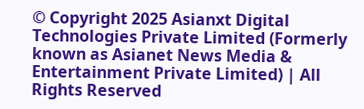© Copyright 2025 Asianxt Digital Technologies Private Limited (Formerly known as Asianet News Media & Entertainment Private Limited) | All Rights Reserved